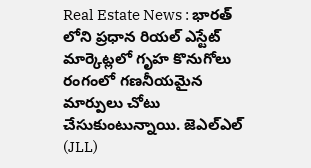Real Estate News : భారత్ లోని ప్రధాన రియల్ ఎస్టేట్ మార్కెట్లలో గృహ కొనుగోలు రంగంలో గణనీయమైన మార్పులు చోటు చేసుకుంటున్నాయి. జెఎల్ఎల్ (JLL)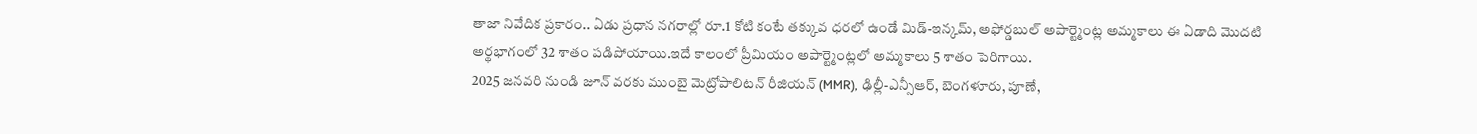తాజా నివేదిక ప్రకారం.. ఏడు ప్రధాన నగరాల్లో రూ.1 కోటి కంటే తక్కువ ధరలో ఉండే మిడ్-ఇన్కమ్, అఫోర్డబుల్ అపార్ట్మెంట్ల అమ్మకాలు ఈ ఏడాది మొదటి అర్థభాగంలో 32 శాతం పడిపోయాయి.ఇదే కాలంలో ప్రీమియం అపార్ట్మెంట్లలో అమ్మకాలు 5 శాతం పెరిగాయి.
2025 జనవరి నుండి జూన్ వరకు ముంబై మెట్రోపాలిటన్ రీజియన్ (MMR), ఢిల్లీ-ఎన్సీఆర్, బెంగళూరు, పూణే,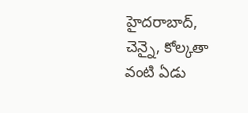హైదరాబాద్, చెన్నై, కోల్కతా వంటి ఏడు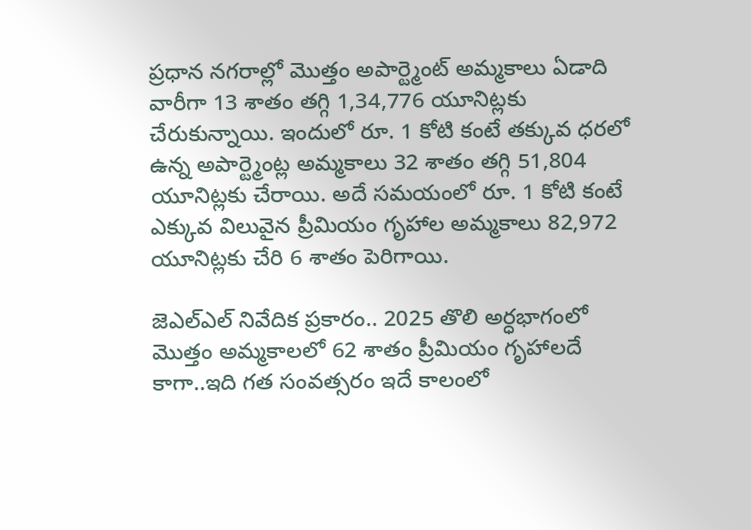ప్రధాన నగరాల్లో మొత్తం అపార్ట్మెంట్ అమ్మకాలు ఏడాది వారీగా 13 శాతం తగ్గి 1,34,776 యూనిట్లకు చేరుకున్నాయి. ఇందులో రూ. 1 కోటి కంటే తక్కువ ధరలో ఉన్న అపార్ట్మెంట్ల అమ్మకాలు 32 శాతం తగ్గి 51,804 యూనిట్లకు చేరాయి. అదే సమయంలో రూ. 1 కోటి కంటే ఎక్కువ విలువైన ప్రీమియం గృహాల అమ్మకాలు 82,972 యూనిట్లకు చేరి 6 శాతం పెరిగాయి.

జెఎల్ఎల్ నివేదిక ప్రకారం.. 2025 తొలి అర్ధభాగంలో మొత్తం అమ్మకాలలో 62 శాతం ప్రీమియం గృహాలదే కాగా..ఇది గత సంవత్సరం ఇదే కాలంలో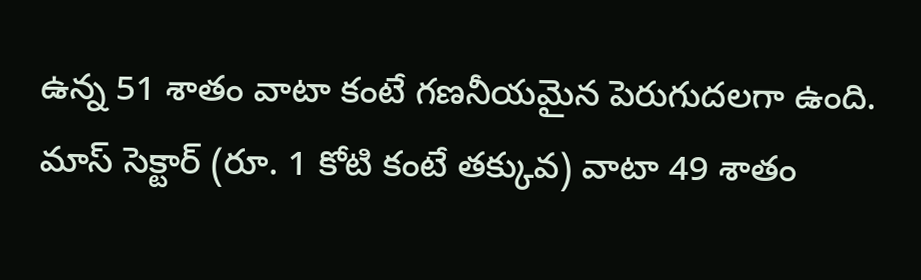ఉన్న 51 శాతం వాటా కంటే గణనీయమైన పెరుగుదలగా ఉంది. మాస్ సెక్టార్ (రూ. 1 కోటి కంటే తక్కువ) వాటా 49 శాతం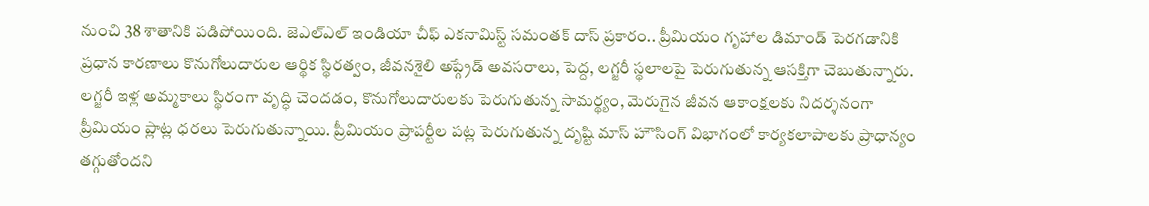నుంచి 38 శాతానికి పడిపోయింది. జెఎల్ఎల్ ఇండియా చీఫ్ ఎకనామిస్ట్ సమంతక్ దాస్ ప్రకారం.. ప్రీమియం గృహాల డిమాండ్ పెరగడానికి ప్రధాన కారణాలు కొనుగోలుదారుల ఆర్థిక స్థిరత్వం, జీవనశైలి అప్గ్రేడ్ అవసరాలు, పెద్ద, లగ్జరీ స్థలాలపై పెరుగుతున్న ఆసక్తిగా చెబుతున్నారు. లగ్జరీ ఇళ్ల అమ్మకాలు స్థిరంగా వృద్ధి చెందడం, కొనుగోలుదారులకు పెరుగుతున్న సామర్థ్యం, మెరుగైన జీవన ఆకాంక్షలకు నిదర్శనంగా ప్రీమియం ప్లాట్ల ధరలు పెరుగుతున్నాయి. ప్రీమియం ప్రాపర్టీల పట్ల పెరుగుతున్న దృష్టి మాస్ హౌసింగ్ విభాగంలో కార్యకలాపాలకు ప్రాధాన్యం తగ్గుతోందని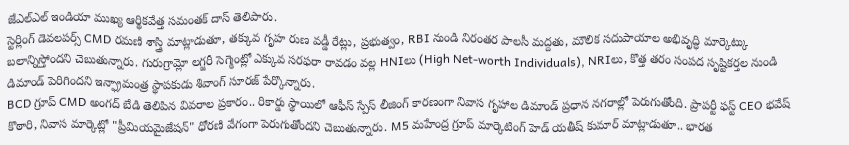జేఎల్ఎల్ ఇండియా ముఖ్య ఆర్థికవేత్త సమంతక్ దాస్ తెలిపారు.
స్టెర్లింగ్ డెవలపర్స్ CMD రమణి శాస్త్రి మాట్లాడుతూ, తక్కువ గృహ రుణ వడ్డీ రేట్లు, ప్రభుత్వం, RBI నుండి నిరంతర పాలసీ మద్దతు, మౌలిక సదుపాయాల అభివృద్ధి మార్కెట్కు బలాన్నిస్తోందని చెబుతున్నారు. గురుగ్రామ్లో లగ్జరీ సెగ్మెంట్లో ఎక్కువ సరఫరా రావడం వల్ల HNIలు (High Net-worth Individuals), NRIలు, కొత్త తరం సంపద సృష్టికర్తల నుండి డిమాండ్ పెరిగిందని ఇన్ఫ్రామంత్ర స్థాపకుడు శివాంగ్ సూరజ్ పేర్కొన్నారు.
BCD గ్రూప్ CMD అంగద్ బేడి తెలిపిన వివరాల ప్రకారం.. రికార్డు స్థాయిలో ఆఫీస్ స్పేస్ లీజింగ్ కారణంగా నివాస గృహాల డిమాండ్ ప్రధాన నగరాల్లో పెరుగుతోంది. ప్రాపర్టీ ఫస్ట్ CEO భవేష్ కొఠారి, నివాస మార్కెట్లో "ప్రీమియమైజేషన్" ధోరణి వేగంగా పెరుగుతోందని చెబుతున్నారు. M5 మహేంద్ర గ్రూప్ మార్కెటింగ్ హెడ్ యతీష్ కుమార్ మాట్లాడుతూ.. భారత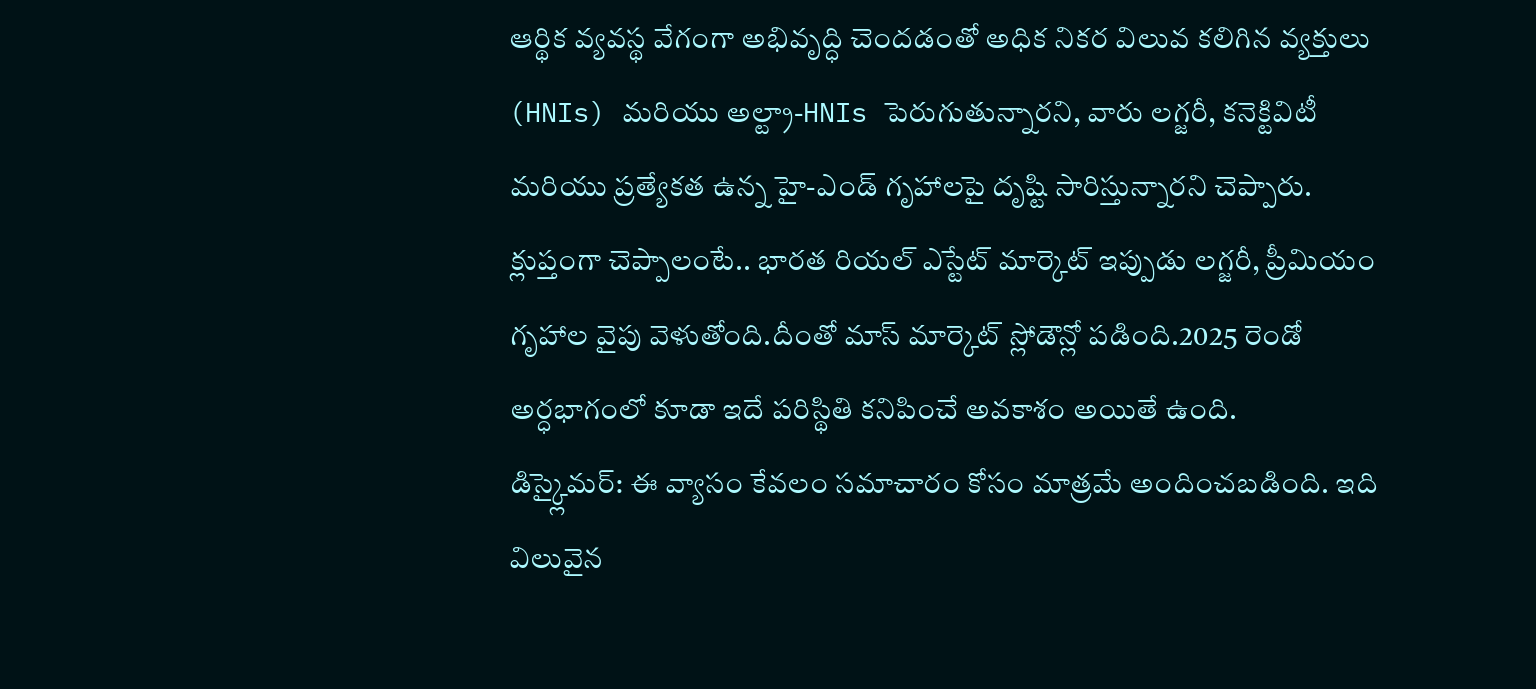ఆర్థిక వ్యవస్థ వేగంగా అభివృద్ధి చెందడంతో అధిక నికర విలువ కలిగిన వ్యక్తులు (HNIs) మరియు అల్ట్రా-HNIs పెరుగుతున్నారని, వారు లగ్జరీ, కనెక్టివిటీ మరియు ప్రత్యేకత ఉన్న హై-ఎండ్ గృహాలపై దృష్టి సారిస్తున్నారని చెప్పారు.
క్లుప్తంగా చెప్పాలంటే.. భారత రియల్ ఎస్టేట్ మార్కెట్ ఇప్పుడు లగ్జరీ, ప్రీమియం గృహాల వైపు వెళుతోంది.దీంతో మాస్ మార్కెట్ స్లోడౌన్లో పడింది.2025 రెండో అర్ధభాగంలో కూడా ఇదే పరిస్థితి కనిపించే అవకాశం అయితే ఉంది.
డిస్క్లైమర్: ఈ వ్యాసం కేవలం సమాచారం కోసం మాత్రమే అందించబడింది. ఇది విలువైన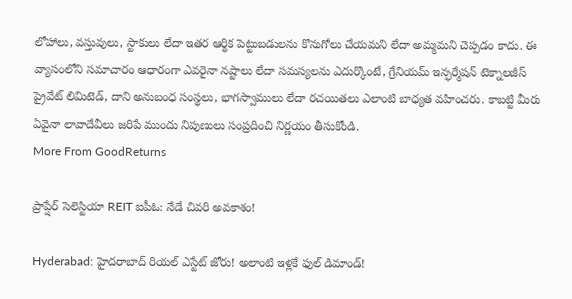లోహాలు, వస్తువులు, స్టాకులు లేదా ఇతర ఆర్థిక పెట్టుబడులను కొనుగోలు చేయమని లేదా అమ్మమని చెప్పడం కాదు. ఈ వ్యాసంలోని సమాచారం ఆధారంగా ఎవరైనా నష్టాలు లేదా సమస్యలను ఎదుర్కొంటే, గ్రేనియమ్ ఇన్ఫర్మేషన్ టెక్నాలజీస్ ప్రైవేట్ లిమిటెడ్, దాని అనుబంధ సంస్థలు, భాగస్వాములు లేదా రచయితలు ఎలాంటి బాధ్యత వహించరు. కాబట్టి మీరు ఏవైనా లావాదేవీలు జరిపే ముందు నిపుణులు సంప్రదించి నిర్ణయం తీసుకోండి.
More From GoodReturns

ప్రాప్షేర్ సెలెస్టియా REIT ఐపీఓ: నేడే చివరి అవకాశం!

Hyderabad: హైదరాబాద్ రియల్ ఎస్టేట్ జోరు! అలాంటి ఇళ్లకే ఫుల్ డిమాండ్!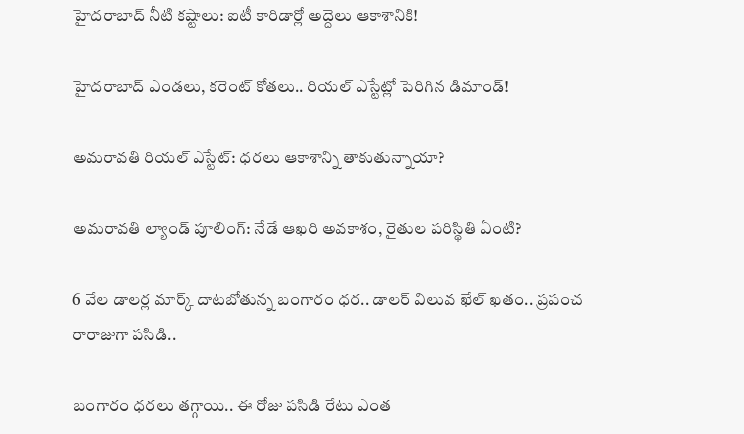హైదరాబాద్ నీటి కష్టాలు: ఐటీ కారిడార్లో అద్దెలు ఆకాశానికి!

హైదరాబాద్ ఎండలు, కరెంట్ కోతలు.. రియల్ ఎస్టేట్లో పెరిగిన డిమాండ్!

అమరావతి రియల్ ఎస్టేట్: ధరలు ఆకాశాన్ని తాకుతున్నాయా?

అమరావతి ల్యాండ్ పూలింగ్: నేడే ఆఖరి అవకాశం, రైతుల పరిస్థితి ఏంటి?

6 వేల డాలర్ల మార్క్ దాటబోతున్న బంగారం ధర.. డాలర్ విలువ ఖేల్ ఖతం.. ప్రపంచ రారాజుగా పసిడి..

బంగారం ధరలు తగ్గాయి.. ఈ రోజు పసిడి రేటు ఎంత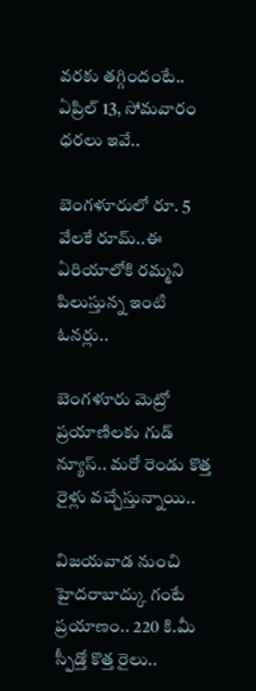వరకు తగ్గిందంటే.. ఏప్రిల్ 13, సోమవారం ధరలు ఇవే..

బెంగళూరులో రూ. 5 వేలకే రూమ్..ఈ ఏరియాలోకి రమ్మని పిలుస్తున్న ఇంటి ఓనర్లు..

బెంగళూరు మెట్రో ప్రయాణిలకు గుడ్ న్యూస్.. మరో రెండు కొత్త రైళ్లు వచ్చేస్తున్నాయి..

విజయవాడ నుంచి హైదరాబాద్కు గంటే ప్రయాణం.. 220 కి.మీ స్పీడ్తో కొత్త రైలు..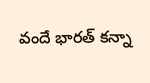వందే భారత్ కన్నా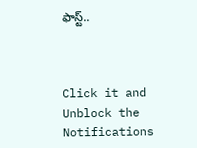ఫాస్ట్..



Click it and Unblock the Notifications